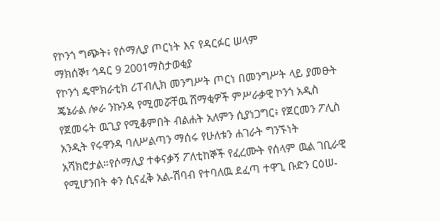የኮንጎ ግጭት፥ የሶማሊያ ጦርነት እና የዳርፉር ሠላም
ማክሰኞ፣ ኅዳር 9 2001ማስታወቂያ
የኮንጎ ዴሞክራቲክ ሪፐብሊክ መንግሥት ጦርነ በመንግሥት ላይ ያመፁት ጄኔራል ሎራ ንኩንዳ የሚመሯቸዉ ሸማቂዎች ምሥራቃዊ ኮንጎ አዲስ የጀመሩት ዉጊያ የሚቆምበት ብልሐት አለምን ሲያነጋግር፥ የጀርመን ፖሊስ አንዲት የሩዋንዳ ባለሥልጣን ማሰሩ የሁለቱን ሐገራት ግንኙነት አሻክሮታል።የሶማሊያ ተቀናቃኝ ፖለቲከኞች የፈረሙት የሰላም ዉል ገቢራዊ የሚሆንበት ቀን ሲናፈቅ አል-ሽባብ የተባለዉ ደፈጣ ተዋጊ ቡድን ርዕሠ-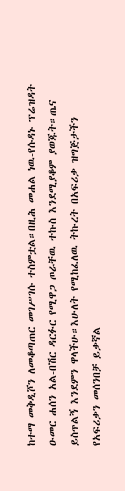ከተማ መቅዲሾን ለመቆጣጠር መገሥገሱ ተስምቷል።በዚሕ መሐል ነዉ-የሱዳኑ ፕሬዝዳት ዑመር ሐሰን አል-በሽር ዳርፉር የሚዋጋ ጦራቸዉ ተኩስ እንደሚያቆም ያወጁት።ጤና ይስጥልኝ እንደምን ዋላችሁ።እሁለት የሚከፈለዉ ትኩረት በአፍሪቃ ዝግጅታችን የአፍሪቃን መሰንበቻ ይቃኛል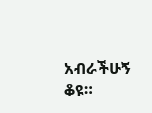አብራችሁኝ ቆዩ።